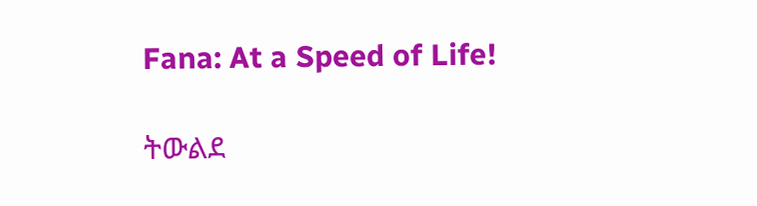Fana: At a Speed of Life!

ትውልደ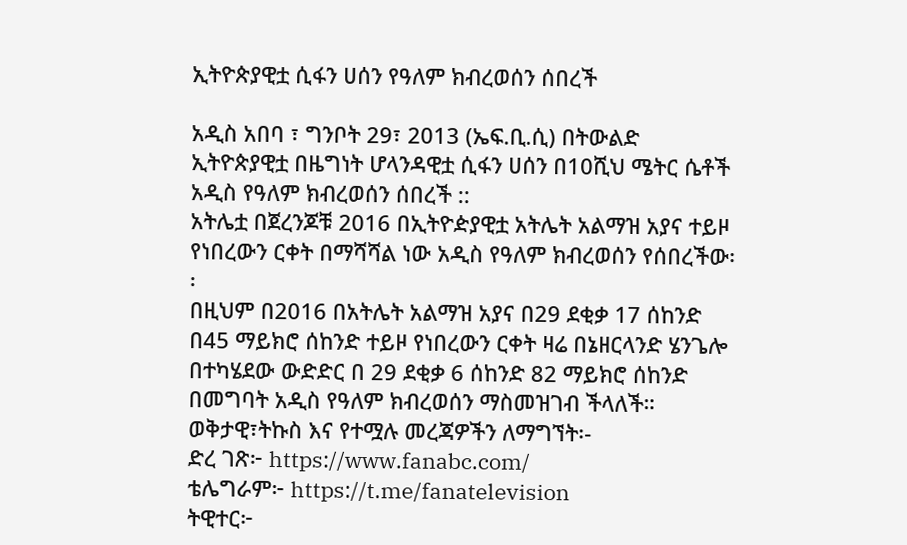ኢትዮጵያዊቷ ሲፋን ሀሰን የዓለም ክብረወሰን ሰበረች

አዲስ አበባ ፣ ግንቦት 29፣ 2013 (ኤፍ.ቢ.ሲ) በትውልድ ኢትዮጵያዊቷ በዜግነት ሆላንዳዊቷ ሲፋን ሀሰን በ10ሺህ ሜትር ሴቶች አዲስ የዓለም ክብረወሰን ሰበረች ::
አትሌቷ በጀረንጆቹ 2016 በኢትዮዽያዊቷ አትሌት አልማዝ አያና ተይዞ የነበረውን ርቀት በማሻሻል ነው አዲስ የዓለም ክብረወሰን የሰበረችው፡፡
በዚህም በ2016 በአትሌት አልማዝ አያና በ29 ደቂቃ 17 ሰከንድ በ45 ማይክሮ ሰከንድ ተይዞ የነበረውን ርቀት ዛሬ በኔዘርላንድ ሄንጌሎ በተካሄደው ውድድር በ 29 ደቂቃ 6 ሰከንድ 82 ማይክሮ ሰከንድ በመግባት አዲስ የዓለም ክብረወሰን ማስመዝገብ ችላለች።
ወቅታዊ፣ትኩስ እና የተሟሉ መረጃዎችን ለማግኘት፡-
ድረ ገጽ፦ https://www.fanabc.com/
ቴሌግራም፦ https://t.me/fanatelevision
ትዊተር፦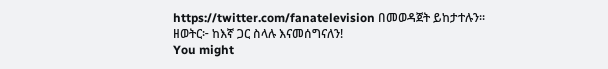https://twitter.com/fanatelevision በመወዳጀት ይከታተሉን፡፡
ዘወትር፦ ከእኛ ጋር ስላሉ እናመሰግናለን!
You might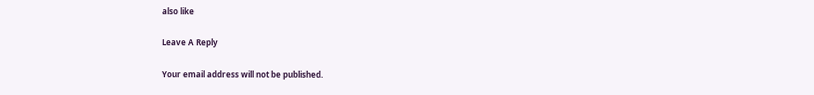also like

Leave A Reply

Your email address will not be published.